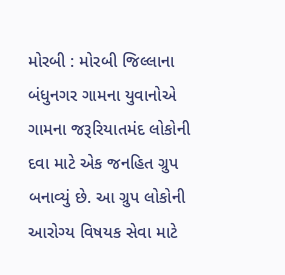મોરબી : મોરબી જિલ્લાના બંધુનગર ગામના યુવાનોએ ગામના જરૂરિયાતમંદ લોકોની દવા માટે એક જનહિત ગ્રુપ બનાવ્યું છે. આ ગ્રુપ લોકોની આરોગ્ય વિષયક સેવા માટે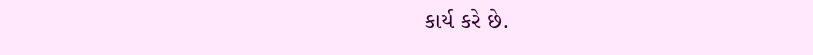કાર્ય કરે છે.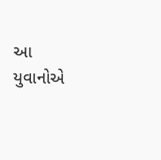આ યુવાનોએ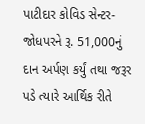પાટીદાર કોવિડ સેન્ટર-જોધપરને રૂ. 51,000નું દાન અર્પણ કર્યું તથા જરૂર પડે ત્યારે આર્થિક રીતે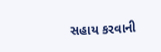સહાય કરવાની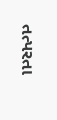તત્પરતા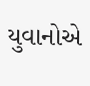યુવાનોએ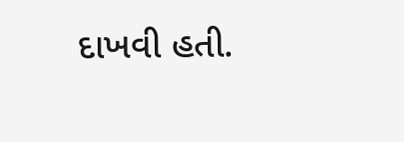દાખવી હતી.